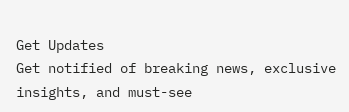Get Updates
Get notified of breaking news, exclusive insights, and must-see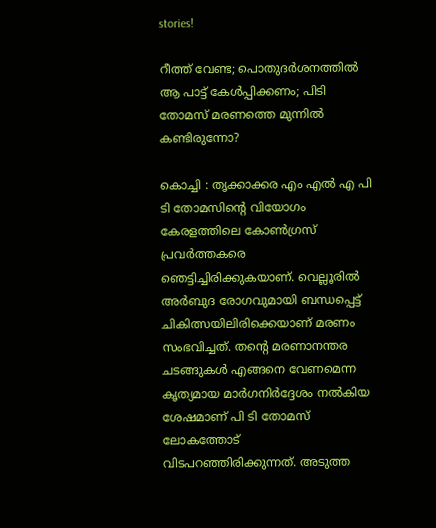stories!

റീത്ത് വേണ്ട; പൊതുദര്‍ശനത്തില്‍ ആ പാട്ട് കേള്‍പ്പിക്കണം; പിടി തോമസ് മരണത്തെ മുന്നില്‍ കണ്ടിരുന്നോ?

കൊച്ചി : തൃക്കാക്കര എം എല്‍ എ പി ടി തോമസിന്റെ വിയോഗം കേരളത്തിലെ കോണ്‍ഗ്രസ് പ്രവര്‍ത്തകരെ ഞെട്ടിച്ചിരിക്കുകയാണ്. വെല്ലൂരില്‍ അര്‍ബുദ രോഗവുമായി ബന്ധപ്പെട്ട് ചികിത്സയിലിരിക്കെയാണ് മരണം സംഭവിച്ചത്. തന്റെ മരണാനന്തര ചടങ്ങുകള്‍ എങ്ങനെ വേണമെന്ന കൃത്യമായ മാര്‍ഗനിര്‍ദ്ദേശം നല്‍കിയ ശേഷമാണ് പി ടി തോമസ് ലോകത്തോട് വിടപറഞ്ഞിരിക്കുന്നത്. അടുത്ത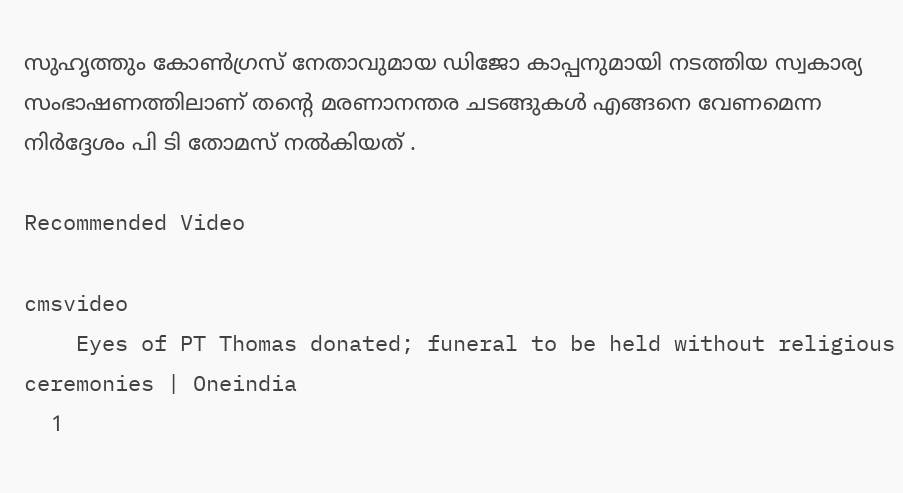സുഹൃത്തും കോണ്‍ഗ്രസ് നേതാവുമായ ഡിജോ കാപ്പനുമായി നടത്തിയ സ്വകാര്യ സംഭാഷണത്തിലാണ് തന്റെ മരണാനന്തര ചടങ്ങുകള്‍ എങ്ങനെ വേണമെന്ന നിര്‍ദ്ദേശം പി ടി തോമസ് നല്‍കിയത് .

Recommended Video

cmsvideo
    Eyes of PT Thomas donated; funeral to be held without religious ceremonies | Oneindia
    1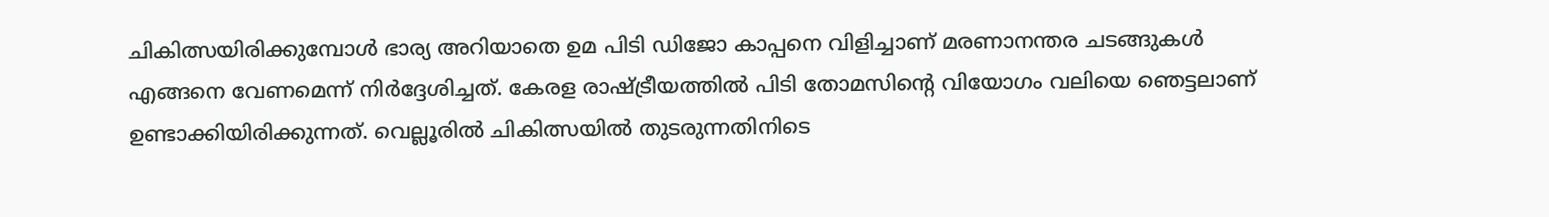ചികിത്സയിരിക്കുമ്പോള്‍ ഭാര്യ അറിയാതെ ഉമ പിടി ഡിജോ കാപ്പനെ വിളിച്ചാണ് മരണാനന്തര ചടങ്ങുകള്‍ എങ്ങനെ വേണമെന്ന് നിര്‍ദ്ദേശിച്ചത്. കേരള രാഷ്ട്രീയത്തില്‍ പിടി തോമസിന്റെ വിയോഗം വലിയെ ഞെട്ടലാണ് ഉണ്ടാക്കിയിരിക്കുന്നത്. വെല്ലൂരില്‍ ചികിത്സയില്‍ തുടരുന്നതിനിടെ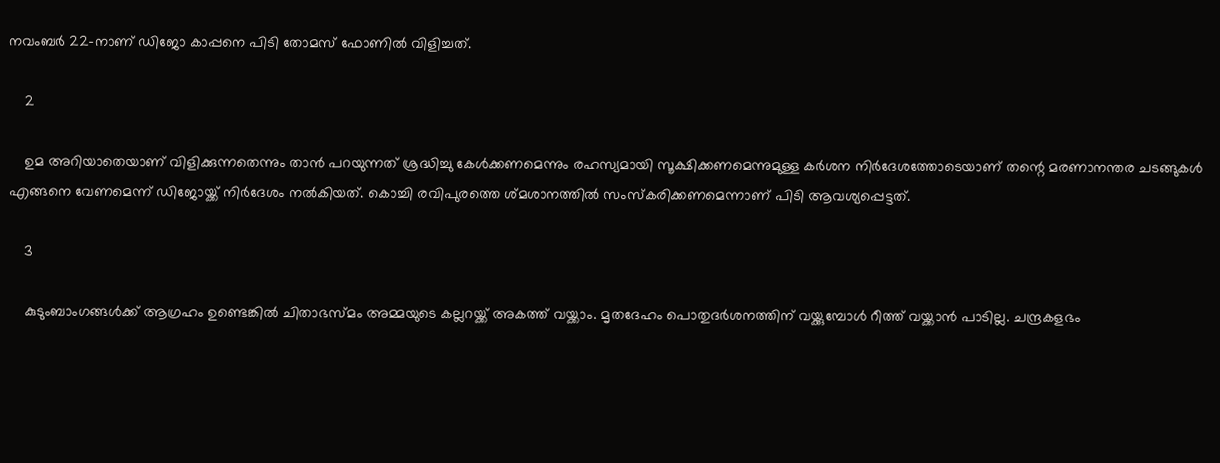നവംബര്‍ 22-നാണ് ഡിജോ കാപ്പനെ പിടി തോമസ് ഫോണില്‍ വിളിച്ചത്.

    2

    ഉമ അറിയാതെയാണ് വിളിക്കുന്നതെന്നും താന്‍ പറയുന്നത് ശ്രദ്ധിച്ചു കേള്‍ക്കണമെന്നും രഹസ്യമായി സൂക്ഷിക്കണമെന്നുമുള്ള കര്‍ശന നിര്‍ദേശത്തോടെയാണ് തന്റെ മരണാനന്തര ചടങ്ങുകള്‍ എങ്ങനെ വേണമെന്ന് ഡിജോയ്ക്ക് നിര്‍ദേശം നല്‍കിയത്. കൊച്ചി രവിപുരത്തെ ശ്മശാനത്തില്‍ സംസ്‌കരിക്കണമെന്നാണ് പിടി ആവശ്യപ്പെട്ടത്.

    3

    കുടുംബാംഗങ്ങള്‍ക്ക് ആഗ്രഹം ഉണ്ടെങ്കില്‍ ചിതാഭസ്മം അമ്മയുടെ കല്ലറയ്ക്ക് അകത്ത് വയ്ക്കാം. മൃതദേഹം പൊതുദര്‍ശനത്തിന് വയ്ക്കുമ്പോള്‍ റീത്ത് വയ്ക്കാന്‍ പാടില്ല. ചന്ദ്രകളഭം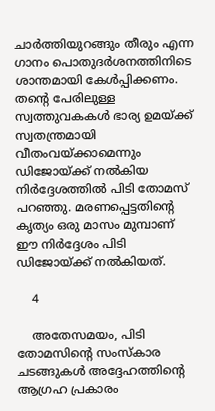ചാര്‍ത്തിയുറങ്ങും തീരും എന്ന ഗാനം പൊതുദര്‍ശനത്തിനിടെ ശാന്തമായി കേള്‍പ്പിക്കണം. തന്റെ പേരിലുള്ള സ്വത്തുവകകള്‍ ഭാര്യ ഉമയ്ക്ക് സ്വതന്ത്രമായി വീതംവയ്ക്കാമെന്നും ഡിജോയ്ക്ക് നല്‍കിയ നിര്‍ദ്ദേശത്തില്‍ പിടി തോമസ് പറഞ്ഞു. മരണപ്പെട്ടതിന്റെ കൃത്യം ഒരു മാസം മുമ്പാണ് ഈ നിര്‍ദ്ദേശം പിടി ഡിജോയ്ക്ക് നല്‍കിയത്.

    4

    അതേസമയം, പിടി തോമസിന്റെ സംസ്‌കാര ചടങ്ങുകള്‍ അദ്ദേഹത്തിന്റെ ആഗ്രഹ പ്രകാരം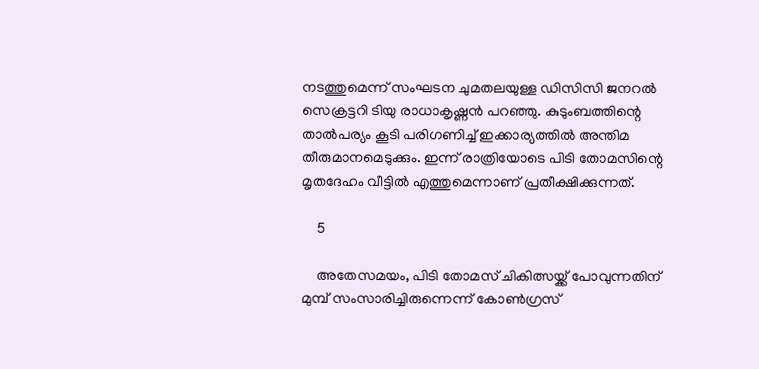നടത്തുമെന്ന് സംഘടന ചുമതലയുള്ള ഡിസിസി ജനറല്‍ സെക്രട്ടറി ടിയു രാധാകൃഷ്ണന്‍ പറഞ്ഞു. കുടുംബത്തിന്റെ താല്‍പര്യം കൂടി പരിഗണിച്ച് ഇക്കാര്യത്തില്‍ അന്തിമ തീരുമാനമെടുക്കും. ഇന്ന് രാത്രിയോടെ പിടി തോമസിന്റെ മൃതദേഹം വീട്ടില്‍ എത്തുമെന്നാണ് പ്രതീക്ഷിക്കുന്നത്.

    5

    അതേസമയം, പിടി തോമസ് ചികിത്സയ്ക്ക് പോവുന്നതിന് മുമ്പ് സംസാരിച്ചിരുന്നെന്ന് കോണ്‍ഗ്രസ്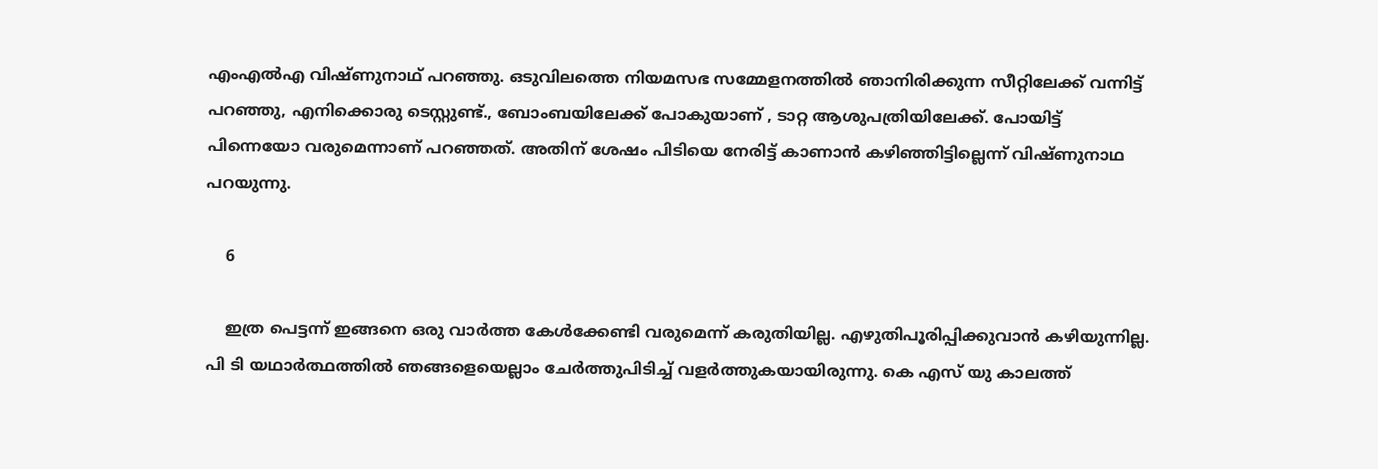എംഎല്‍എ വിഷ്ണുനാഥ് പറഞ്ഞു. ഒടുവിലത്തെ നിയമസഭ സമ്മേളനത്തില്‍ ഞാനിരിക്കുന്ന സീറ്റിലേക്ക് വന്നിട്ട് പറഞ്ഞു, എനിക്കൊരു ടെസ്റ്റുണ്ട്., ബോംബയിലേക്ക് പോകുയാണ് , ടാറ്റ ആശുപത്രിയിലേക്ക്. പോയിട്ട് പിന്നെയോ വരുമെന്നാണ് പറഞ്ഞത്. അതിന് ശേഷം പിടിയെ നേരിട്ട് കാണാന്‍ കഴിഞ്ഞിട്ടില്ലെന്ന് വിഷ്ണുനാഥ പറയുന്നു.

    6

    ഇത്ര പെട്ടന്ന് ഇങ്ങനെ ഒരു വാര്‍ത്ത കേള്‍ക്കേണ്ടി വരുമെന്ന് കരുതിയില്ല. എഴുതിപൂരിപ്പിക്കുവാന്‍ കഴിയുന്നില്ല. പി ടി യഥാര്‍ത്ഥത്തില്‍ ഞങ്ങളെയെല്ലാം ചേര്‍ത്തുപിടിച്ച് വളര്‍ത്തുകയായിരുന്നു. കെ എസ് യു കാലത്ത്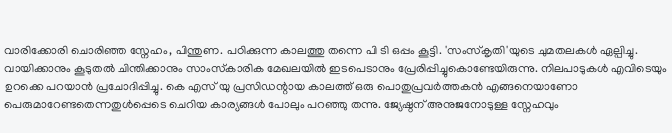വാരിക്കോരി ചൊരിഞ്ഞ സ്നേഹം, പിന്തുണ. പഠിക്കുന്ന കാലത്തു തന്നെ പി ടി ഒപ്പം കൂട്ടി. 'സംസ്‌കൃതി'യുടെ ചുമതലകള്‍ ഏല്പിച്ചു. വായിക്കാനും കൂടുതല്‍ ചിന്തിക്കാനും സാംസ്‌കാരിക മേഖലയില്‍ ഇടപെടാനും പ്രേരിപ്പിച്ചുകൊണ്ടേയിരുന്നു. നിലപാടുകള്‍ എവിടെയും ഉറക്കെ പറയാന്‍ പ്രചോദിപ്പിച്ചു. കെ എസ് യു പ്രസിഡന്റായ കാലത്ത് ഒരു പൊതുപ്രവര്‍ത്തകന്‍ എങ്ങനെയാണോ പെരുമാറേണ്ടതെന്നതുള്‍പ്പെടെ ചെറിയ കാര്യങ്ങള്‍ പോലും പറഞ്ഞു തന്നു. ജ്യേഷ്ഠന് അനുജനോടുള്ള സ്നേഹവും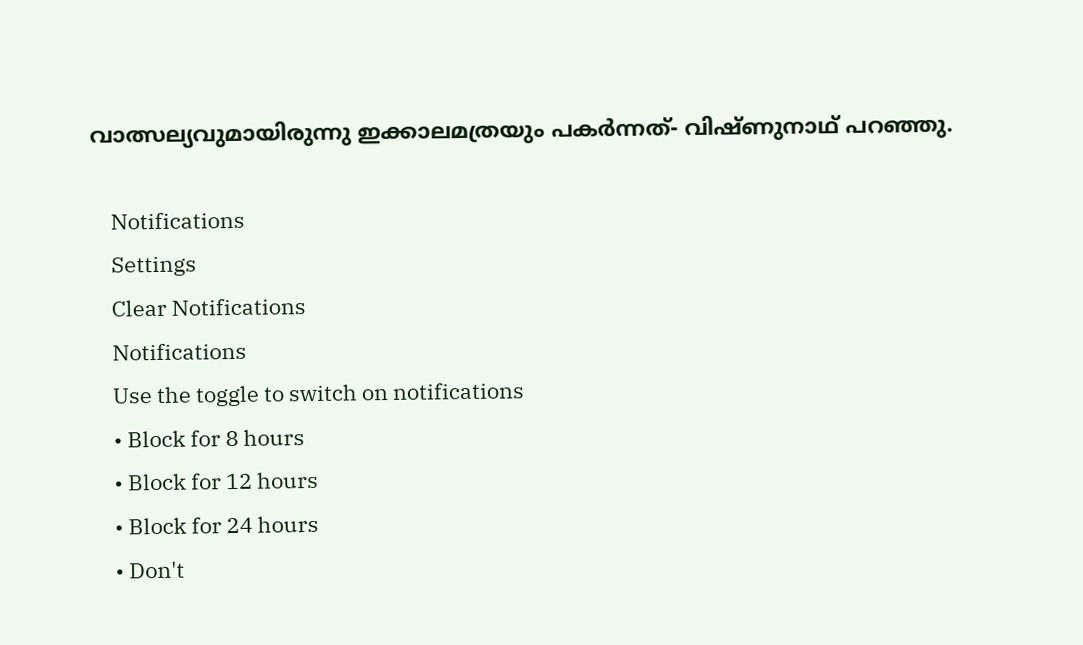വാത്സല്യവുമായിരുന്നു ഇക്കാലമത്രയും പകര്‍ന്നത്- വിഷ്ണുനാഥ് പറഞ്ഞു.

    Notifications
    Settings
    Clear Notifications
    Notifications
    Use the toggle to switch on notifications
    • Block for 8 hours
    • Block for 12 hours
    • Block for 24 hours
    • Don't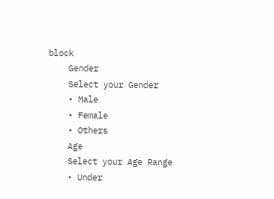block
    Gender
    Select your Gender
    • Male
    • Female
    • Others
    Age
    Select your Age Range
    • Under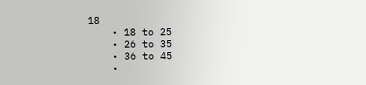18
    • 18 to 25
    • 26 to 35
    • 36 to 45
    •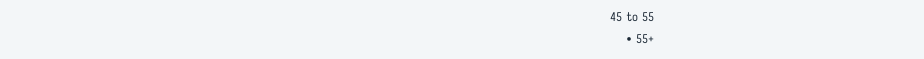45 to 55
    • 55+